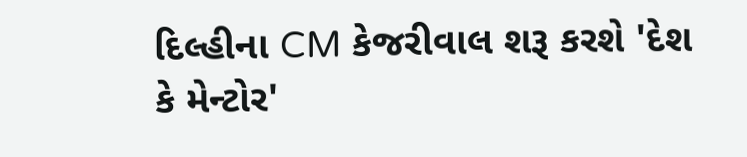દિલ્હીના CM કેજરીવાલ શરૂ કરશે 'દેશ કે મેન્ટોર'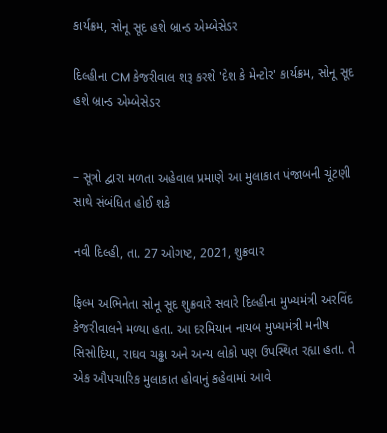કાર્યક્રમ, સોનૂ સૂદ હશે બ્રાન્ડ એમ્બેસેડર

દિલ્હીના CM કેજરીવાલ શરૂ કરશે 'દેશ કે મેન્ટોર' કાર્યક્રમ, સોનૂ સૂદ હશે બ્રાન્ડ એમ્બેસેડર


– સૂત્રો દ્વારા મળતા અહેવાલ પ્રમાણે આ મુલાકાત પંજાબની ચૂંટણી સાથે સંબંધિત હોઈ શકે

નવી દિલ્હી, તા. 27 ઓગષ્ટ, 2021, શુક્રવાર

ફિલ્મ અભિનેતા સોનૂ સૂદ શુક્રવારે સવારે દિલ્હીના મુખ્યમંત્રી અરવિંદ કેજરીવાલને મળ્યા હતા. આ દરમિયાન નાયબ મુખ્યમંત્રી મનીષ સિસોદિયા, રાઘવ ચઢ્ઢા અને અન્ય લોકો પણ ઉપસ્થિત રહ્યા હતા. તે એક ઔપચારિક મુલાકાત હોવાનું કહેવામાં આવે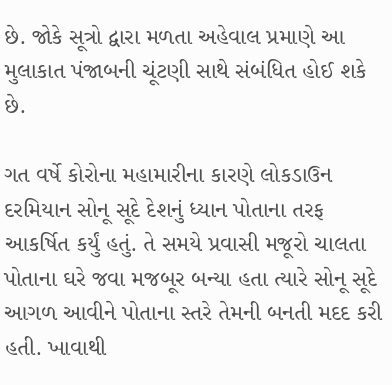છે. જોકે સૂત્રો દ્વારા મળતા અહેવાલ પ્રમાણે આ મુલાકાત પંજાબની ચૂંટણી સાથે સંબંધિત હોઈ શકે છે.

ગત વર્ષે કોરોના મહામારીના કારણે લોકડાઉન દરમિયાન સોનૂ સૂદે દેશનું ધ્યાન પોતાના તરફ આકર્ષિત કર્યું હતું. તે સમયે પ્રવાસી મજૂરો ચાલતા પોતાના ઘરે જવા મજબૂર બન્યા હતા ત્યારે સોનૂ સૂદે આગળ આવીને પોતાના સ્તરે તેમની બનતી મદદ કરી હતી. ખાવાથી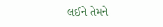લઈને તેમને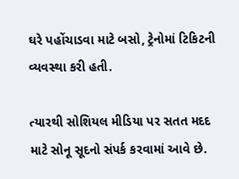ઘરે પહોંચાડવા માટે બસો, ટ્રેનોમાં ટિકિટની વ્યવસ્થા કરી હતી.

ત્યારથી સોશિયલ મીડિયા પર સતત મદદ માટે સોનૂ સૂદનો સંપર્ક કરવામાં આવે છે.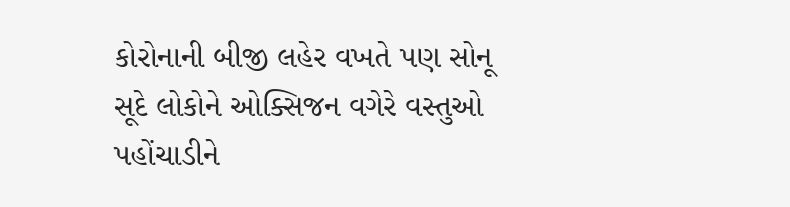કોરોનાની બીજી લહેર વખતે પણ સોનૂ સૂદે લોકોને ઓક્સિજન વગેરે વસ્તુઓ પહોંચાડીને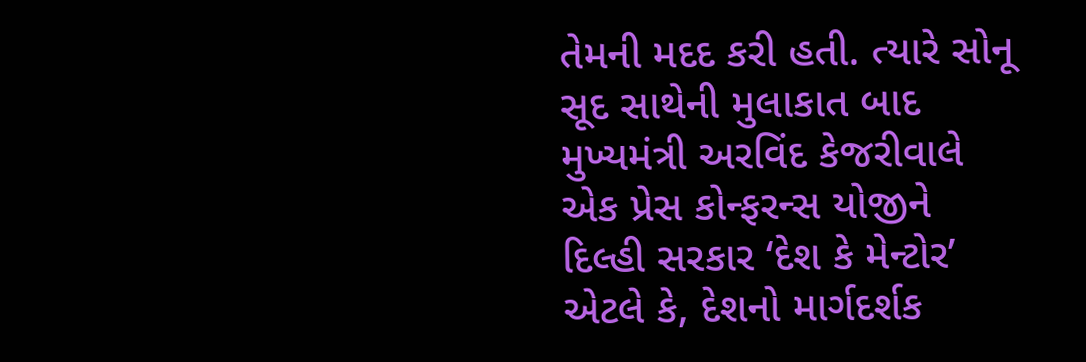તેમની મદદ કરી હતી. ત્યારે સોનૂ સૂદ સાથેની મુલાકાત બાદ મુખ્યમંત્રી અરવિંદ કેજરીવાલે એક પ્રેસ કોન્ફરન્સ યોજીને દિલ્હી સરકાર ‘દેશ કે મેન્ટોર’ એટલે કે, દેશનો માર્ગદર્શક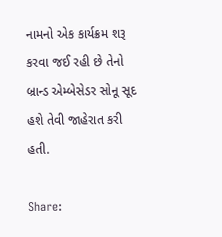નામનો એક કાર્યક્રમ શરૂ કરવા જઈ રહી છે તેનો બ્રાન્ડ એમ્બેસેડર સોનૂ સૂદ હશે તેવી જાહેરાત કરી હતી.

Share: